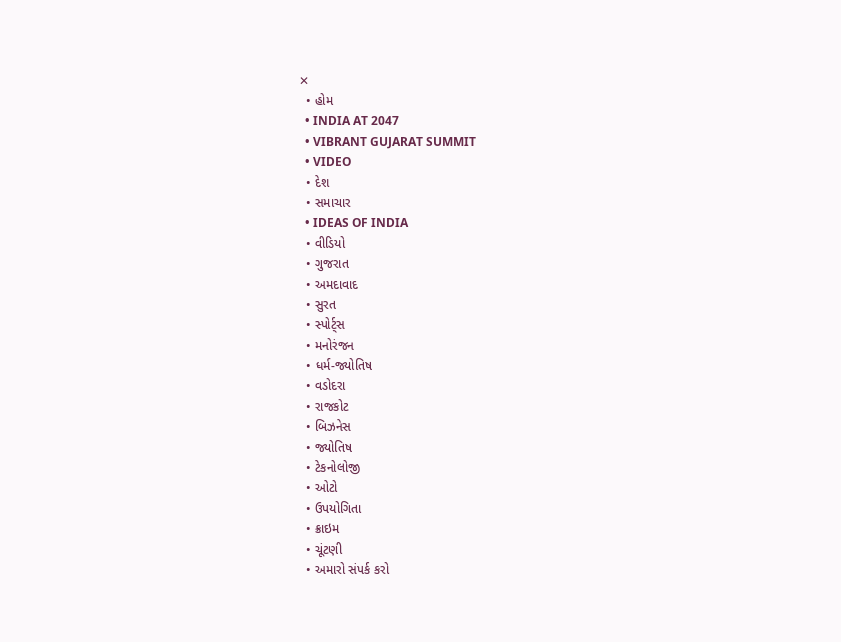✕
  • હોમ
  • INDIA AT 2047
  • VIBRANT GUJARAT SUMMIT
  • VIDEO
  • દેશ
  • સમાચાર
  • IDEAS OF INDIA
  • વીડિયો
  • ગુજરાત
  • અમદાવાદ
  • સુરત
  • સ્પોર્ટ્સ
  • મનોરંજન
  • ધર્મ-જ્યોતિષ
  • વડોદરા
  • રાજકોટ
  • બિઝનેસ
  • જ્યોતિષ
  • ટેકનોલોજી
  • ઓટો
  • ઉપયોગિતા
  • ક્રાઇમ
  • ચૂંટણી
  • અમારો સંપર્ક કરો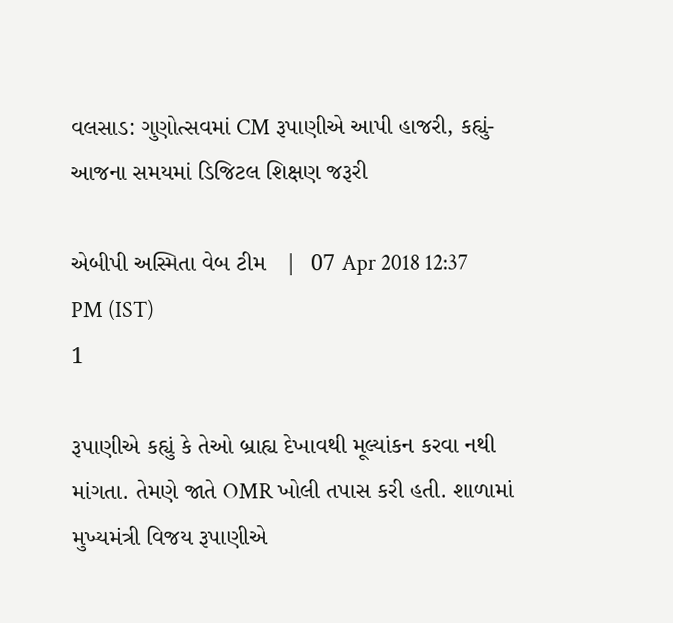વલસાડ: ગુણોત્સવમાં CM રૂપાણીએ આપી હાજરી, કહ્યું- આજના સમયમાં ડિજિટલ શિક્ષણ જરૂરી

એબીપી અસ્મિતા વેબ ટીમ   |  07 Apr 2018 12:37 PM (IST)
1

રૂપાણીએ કહ્યું કે તેઓ બ્રાહ્ય દેખાવથી મૂલ્યાંકન કરવા નથી માંગતા. તેમણે જાતે OMR ખોલી તપાસ કરી હતી. શાળામાં મુખ્યમંત્રી વિજય રૂપાણીએ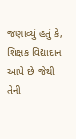જણાવ્યું હતું કે, શિક્ષક વિદ્યાદાન આપે છે જેથી તેની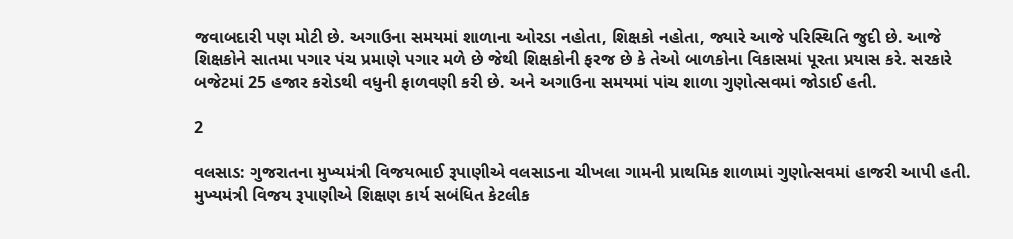જવાબદારી પણ મોટી છે. અગાઉના સમયમાં શાળાના ઓરડા નહોતા, શિક્ષકો નહોતા, જ્યારે આજે પરિસ્થિતિ જુદી છે. આજે શિક્ષકોને સાતમા પગાર પંચ પ્રમાણે પગાર મળે છે જેથી શિક્ષકોની ફરજ છે કે તેઓ બાળકોના વિકાસમાં પૂરતા પ્રયાસ કરે. સરકારે બજેટમાં 25 હજાર કરોડથી વધુની ફાળવણી કરી છે. અને અગાઉના સમયમાં પાંચ શાળા ગુણોત્સવમાં જોડાઈ હતી.

2

વલસાડ: ગુજરાતના મુખ્યમંત્રી વિજયભાઈ રૂપાણીએ વલસાડના ચીખલા ગામની પ્રાથમિક શાળામાં ગુણોત્સવમાં હાજરી આપી હતી. મુખ્યમંત્રી વિજય રૂપાણીએ શિક્ષણ કાર્ય સબંધિત કેટલીક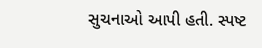સુચનાઓ આપી હતી. સ્પષ્ટ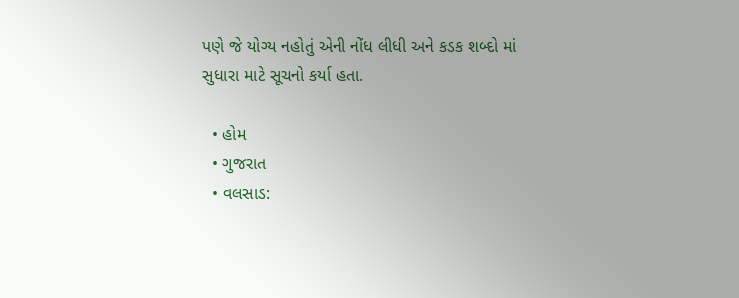પણે જે યોગ્ય નહોતું એની નોંધ લીધી અને કડક શબ્દો માં સુધારા માટે સૂચનો કર્યા હતા.

  • હોમ
  • ગુજરાત
  • વલસાડ: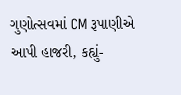ગુણોત્સવમાં CM રૂપાણીએ આપી હાજરી, કહ્યું-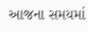આજના સમયમાં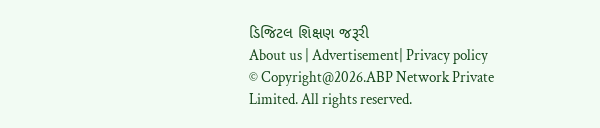ડિજિટલ શિક્ષણ જરૂરી
About us | Advertisement| Privacy policy
© Copyright@2026.ABP Network Private Limited. All rights reserved.